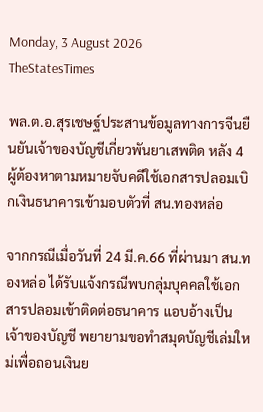Monday, 3 August 2026
TheStatesTimes

พล.ต.อ.สุรเชษฐ์ประสานข้อมูลทางการจีนยืนยันเจ้าของบัญชีเกี่ยวพันยาเสพติด หลัง 4 ผู้ต้องหาตามหมายจับคดีใช้เอกสารปลอมเบิกเงินธนาคารเข้ามอบตัวที่ สน.ทองหล่อ

จากกรณีเมื่อวันที่ 24 มี.ค.66 ที่ผ่านมา สน.ทองหล่อ ได้รับแจ้งกรณีพบกลุ่มบุคคลใช้เอกสารปลอมเข้าติดต่อธนาคาร แอบอ้างเป็นเจ้าของบัญชี พยายามขอทำสมุดบัญชีเล่มใหม่เพื่อถอนเงินย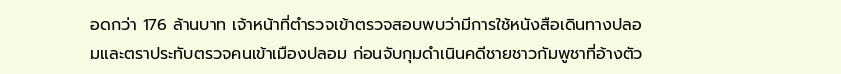อดกว่า 176 ล้านบาท เจ้าหน้าที่ตำรวจเข้าตรวจสอบพบว่ามีการใช้หนังสือเดินทางปลอมและตราประทับตรวจคนเข้าเมืองปลอม ก่อนจับกุมดำเนินคดีชายชาวกัมพูชาที่อ้างตัว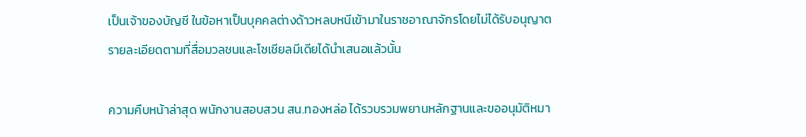เป็นเจ้าของบัญชี ในข้อหาเป็นบุคคลต่างด้าวหลบหนีเข้ามาในราชอาณาจักรโดยไม่ได้รับอนุญาต รายละเอียดตามที่สื่อมวลชนและโซเชียลมีเดียได้นำเสนอแล้วนั้น

ความคืบหน้าล่าสุด พนักงานสอบสวน สน.ทองหล่อ ได้รวบรวมพยานหลักฐานและขออนุมัติหมา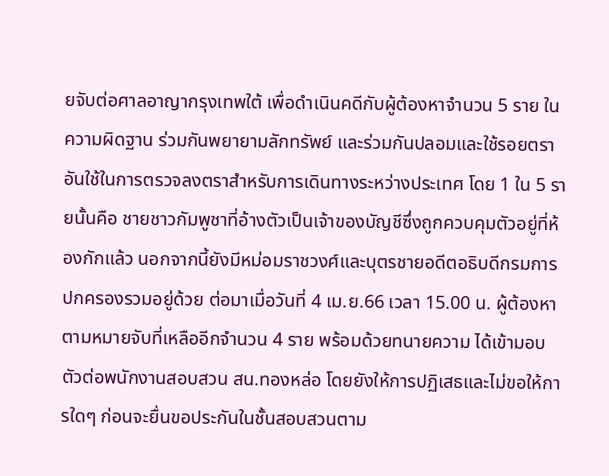ยจับต่อศาลอาญากรุงเทพใต้ เพื่อดำเนินคดีกับผู้ต้องหาจำนวน 5 ราย ในความผิดฐาน ร่วมกันพยายามลักทรัพย์ และร่วมกันปลอมและใช้รอยตราอันใช้ในการตรวจลงตราสำหรับการเดินทางระหว่างประเทศ โดย 1 ใน 5 รายนั้นคือ ชายชาวกัมพูชาที่อ้างตัวเป็นเจ้าของบัญชีซึ่งถูกควบคุมตัวอยู่ที่ห้องกักแล้ว นอกจากนี้ยังมีหม่อมราชวงศ์และบุตรชายอดีตอธิบดีกรมการปกครองรวมอยู่ด้วย ต่อมาเมื่อวันที่ 4 เม.ย.66 เวลา 15.00 น. ผู้ต้องหาตามหมายจับที่เหลืออีกจำนวน 4 ราย พร้อมด้วยทนายความ ได้เข้ามอบตัวต่อพนักงานสอบสวน สน.ทองหล่อ โดยยังให้การปฏิเสธและไม่ขอให้การใดๆ ก่อนจะยื่นขอประกันในชั้นสอบสวนตาม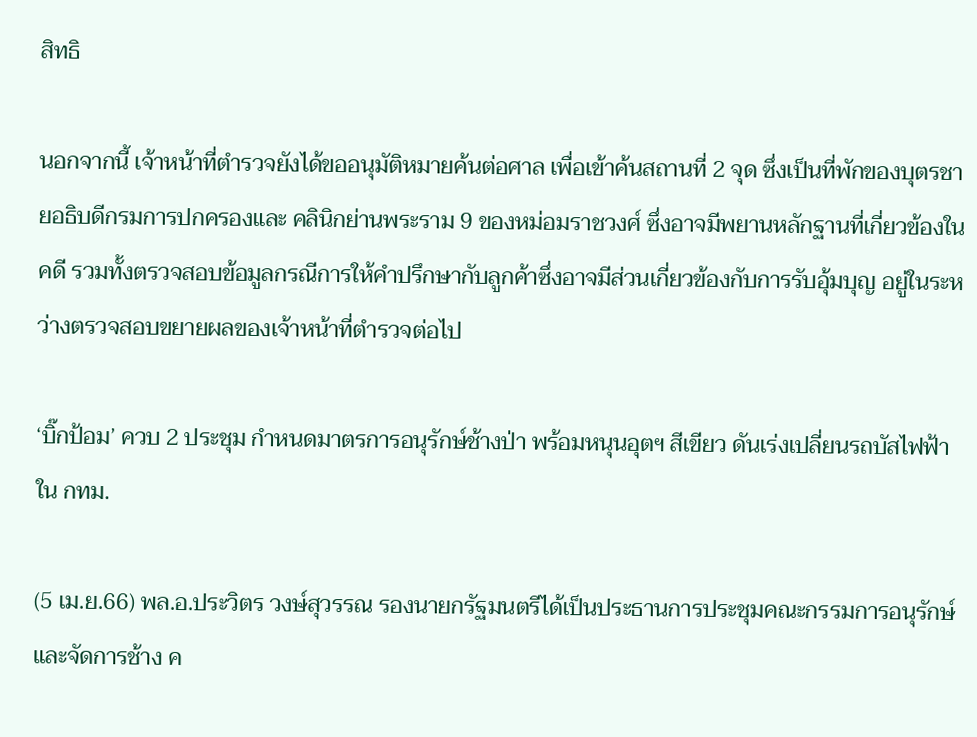สิทธิ

นอกจากนี้ เจ้าหน้าที่ตำรวจยังได้ขออนุมัติหมายค้นต่อศาล เพื่อเข้าค้นสถานที่ 2 จุด ซึ่งเป็นที่พักของบุตรชายอธิบดีกรมการปกครองและ คลินิกย่านพระราม 9 ของหม่อมราชวงศ์ ซึ่งอาจมีพยานหลักฐานที่เกี่ยวข้องในคดี รวมทั้งตรวจสอบข้อมูลกรณีการให้คำปรึกษากับลูกค้าซึ่งอาจมีส่วนเกี่ยวข้องกับการรับอุ้มบุญ อยู่ในระหว่างตรวจสอบขยายผลของเจ้าหน้าที่ตำรวจต่อไป

‘บิ๊กป้อม’ ควบ 2 ประชุม กำหนดมาตรการอนุรักษ์ช้างป่า พร้อมหนุนอุตฯ สีเขียว ดันเร่งเปลี่ยนรถบัสไฟฟ้าใน กทม.

(5 เม.ย.66) พล.อ.ประวิตร วงษ์สุวรรณ รองนายกรัฐมนตรีได้เป็นประธานการประชุมคณะกรรมการอนุรักษ์และจัดการช้าง ค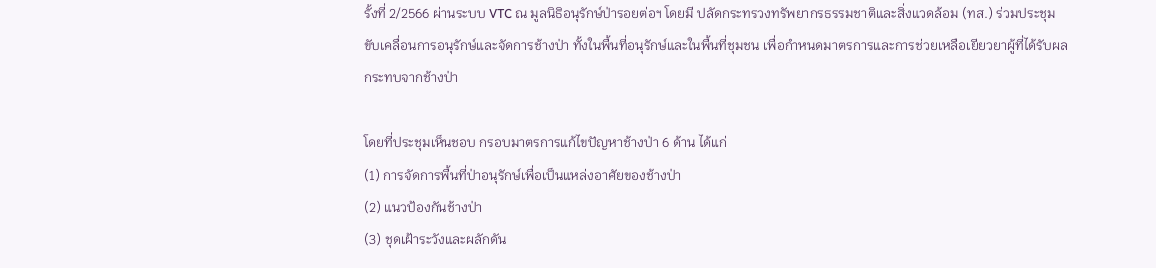รั้งที่ 2/2566 ผ่านระบบ VTC ณ มูลนิธิอนุรักษ์ป่ารอยต่อฯ โดยมี ปลัดกระทรวงทรัพยากรธรรมชาติและสิ่งแวดล้อม (ทส.) ร่วมประชุมขับเคลื่อนการอนุรักษ์และจัดการช้างป่า ทั้งในพื้นที่อนุรักษ์และในพื้นที่ชุมชน เพื่อกำหนดมาตรการและการช่วยเหลือเยียวยาผู้ที่ได้รับผลกระทบจากช้างป่า

โดยที่ประชุมเห็นชอบ กรอบมาตรการแก้ไขปัญหาช้างป่า 6 ด้าน ได้แก่
(1) การจัดการพื้นที่ป่าอนุรักษ์เพื่อเป็นแหล่งอาศัยของช้างป่า
(2) แนวป้องกันช้างป่า
(3) ชุดเฝ้าระวังและผลักดัน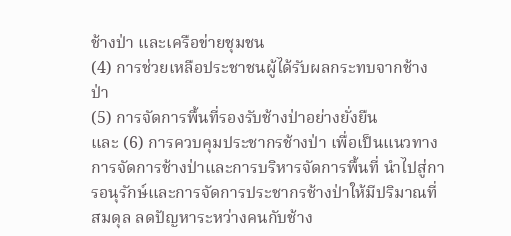ช้างป่า และเครือข่ายชุมชน
(4) การช่วยเหลือประชาชนผู้ได้รับผลกระทบจากช้างป่า
(5) การจัดการพื้นที่รองรับช้างป่าอย่างยั่งยืน
และ (6) การควบคุมประชากรช้างป่า เพื่อเป็นแนวทางการจัดการช้างป่าและการบริหารจัดการพื้นที่ นำไปสู่การอนุรักษ์และการจัดการประชากรช้างป่าให้มีปริมาณที่สมดุล ลดปัญหาระหว่างคนกับช้าง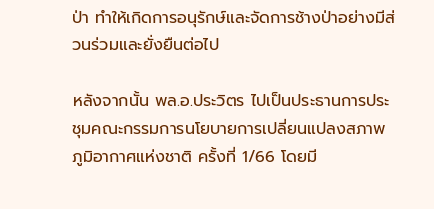ป่า ทำให้เกิดการอนุรักษ์และจัดการช้างป่าอย่างมีส่วนร่วมและยั่งยืนต่อไป

หลังจากนั้น พล.อ.ประวิตร ไปเป็นประธานการประชุมคณะกรรมการนโยบายการเปลี่ยนแปลงสภาพภูมิอากาศแห่งชาติ ครั้งที่ 1/66 โดยมี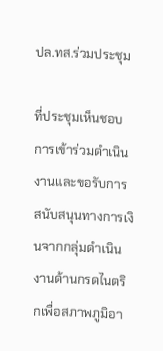ปล.ทส.ร่วมประชุม

ที่ประชุมเห็นชอบ การเข้าร่วมดำเนินงานและขอรับการสนับสนุนทางการเงินจากกลุ่มดำเนินงานด้านกรดไนตริกเพื่อสภาพภูมิอา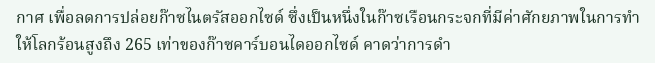กาศ เพื่อลดการปล่อยก๊าซไนตรัสออกไซด์ ซึ่งเป็นหนึ่งในก๊าซเรือนกระจกที่มีค่าศักยภาพในการทำให้โลกร้อนสูงถึง 265 เท่าของก๊าซคาร์บอนไดออกไซด์ คาดว่าการดำ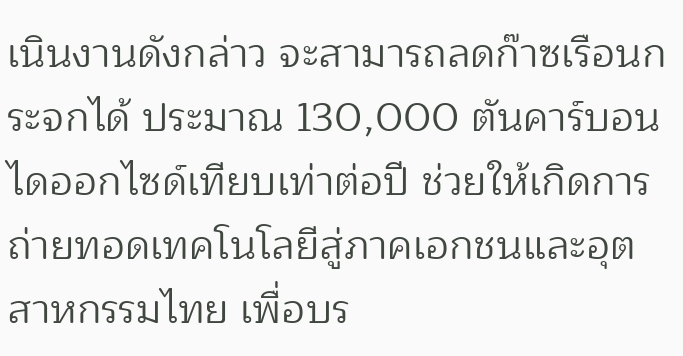เนินงานดังกล่าว จะสามารถลดก๊าซเรือนกระจกได้ ประมาณ 130,000 ตันคาร์บอนไดออกไซด์เทียบเท่าต่อปี ช่วยให้เกิดการถ่ายทอดเทคโนโลยีสู่ภาคเอกชนและอุตสาหกรรมไทย เพื่อบร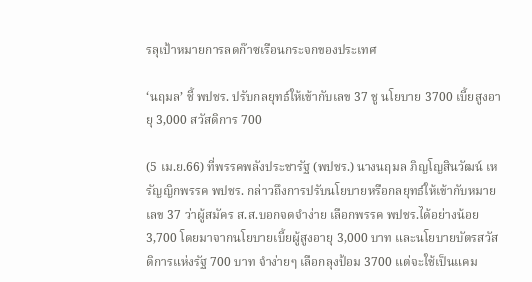รลุเป้าหมายการลดก๊าซเรือนกระจกของประเทศ

‘นฤมล’ ชี้ พปชร. ปรับกลยุทธ์ให้เข้ากับเลข 37 ชู นโยบาย 3700 เบี้ยสูงอายุ 3,000 สวัสดิการ 700

(5 เม.ย.66) ที่พรรคพลังประชารัฐ (พปชร.) นางนฤมล ภิญโญสินวัฒน์ เหรัญญิกพรรค พปชร. กล่าวถึงการปรับนโยบายหรือกลยุทธ์ให้เข้ากับหมายเลข 37 ว่าผู้สมัคร ส.ส.บอกจดจำง่าย เลือกพรรค พปชร.ได้อย่างน้อย 3,700 โดยมาจากนโยบายเบี้ยผู้สูงอายุ 3,000 บาท และนโยบายบัตรสวัสดิการแห่งรัฐ 700 บาท จำง่ายๆ เลือกลุงป้อม 3700 แต่จะใช้เป็นแคม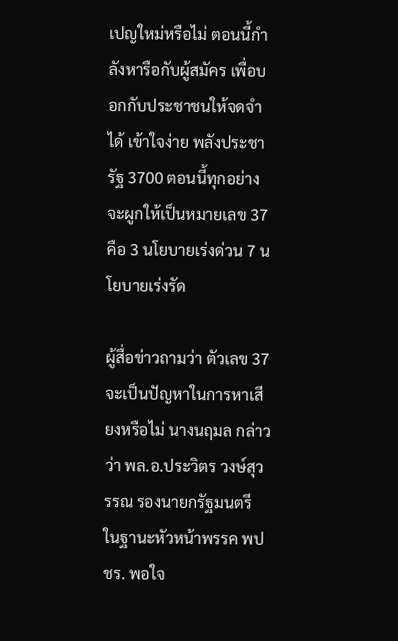เปญใหม่หรือไม่ ตอนนี้กำลังหารือกับผู้สมัคร เพื่อบอกกับประชาชนให้จดจำได้ เข้าใจง่าย พลังประชารัฐ 3700 ตอนนี้ทุกอย่างจะผูกให้เป็นหมายเลข 37 คือ 3 นโยบายเร่งด่วน 7 นโยบายเร่งรัด

ผู้สื่อข่าวถามว่า ตัวเลข 37 จะเป็นปัญหาในการหาเสียงหรือไม่ นางนฤมล กล่าวว่า พล.อ.ประวิตร วงษ์สุวรรณ รองนายกรัฐมนตรี ในฐานะหัวหน้าพรรค พปชร. พอใจ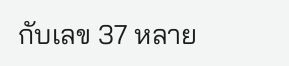กับเลข 37 หลาย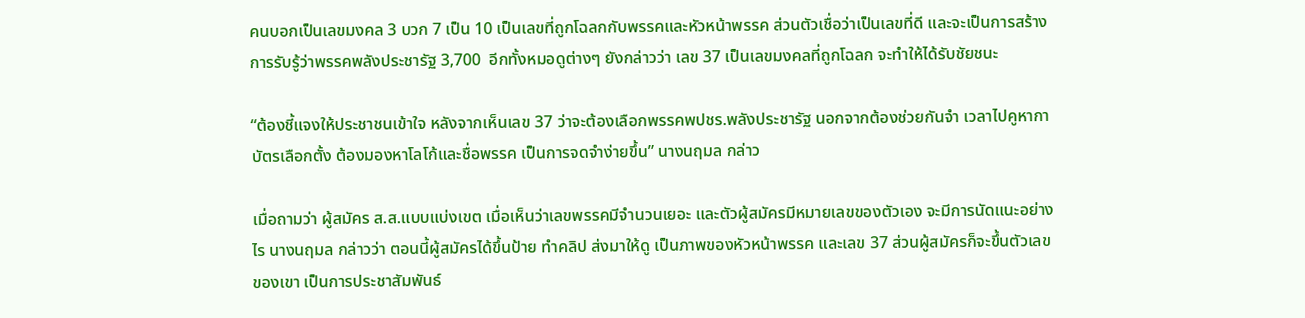คนบอกเป็นเลขมงคล 3 บวก 7 เป็น 10 เป็นเลขที่ถูกโฉลกกับพรรคและหัวหน้าพรรค ส่วนตัวเชื่อว่าเป็นเลขที่ดี และจะเป็นการสร้างการรับรู้ว่าพรรคพลังประชารัฐ 3,700  อีกทั้งหมอดูต่างๆ ยังกล่าวว่า เลข 37 เป็นเลขมงคลที่ถูกโฉลก จะทำให้ได้รับชัยชนะ

“ต้องชี้แจงให้ประชาชนเข้าใจ หลังจากเห็นเลข 37 ว่าจะต้องเลือกพรรคพปชร.พลังประชารัฐ นอกจากต้องช่วยกันจำ เวลาไปคูหากาบัตรเลือกตั้ง ต้องมองหาโลโก้และชื่อพรรค เป็นการจดจำง่ายขึ้น” นางนฤมล กล่าว

เมื่อถามว่า ผู้สมัคร ส.ส.แบบแบ่งเขต เมื่อเห็นว่าเลขพรรคมีจำนวนเยอะ และตัวผู้สมัครมีหมายเลขของตัวเอง จะมีการนัดแนะอย่างไร นางนฤมล กล่าวว่า ตอนนี้ผู้สมัครได้ขึ้นป้าย ทำคลิป ส่งมาให้ดู เป็นภาพของหัวหน้าพรรค และเลข 37 ส่วนผู้สมัครก็จะขึ้นตัวเลขของเขา เป็นการประชาสัมพันธ์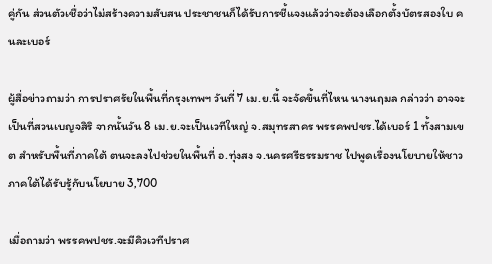คู่กัน ส่วนตัวเชื่อว่าไม่สร้างความสับสน ประชาชนก็ได้รับการชี้แจงแล้วว่าจะต้องเลือกตั้งบัตรสองใบ คนละเบอร์

ผู้สื่อข่าวถามว่า การปราศรัยในพื้นที่กรุงเทพฯ วันที่ 7 เม.ย.นี้ จะจัดขึ้นที่ไหน นางนฤมล กล่าวว่า อาจจะเป็นที่สวนเบญจสิริ จากนั้นวัน 8 เม.ย.จะเป็นเวทีใหญ่ จ.สมุทรสาคร พรรคพปชร.ได้เบอร์ 1 ทั้งสามเขต สำหรับพื้นที่ภาคใต้ ตนจะลงไปช่วยในพื้นที่ อ.ทุ่งสง จ.นครศรีธรรมราช ไปพูดเรื่องนโยบายให้ชาวภาคใต้ได้รับรู้กับนโยบาย 3,700

เมื่อถามว่า พรรคพปชร.จะมีคิวเวทีปราศ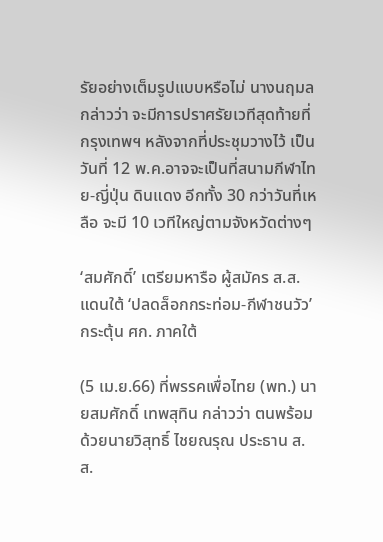รัยอย่างเต็มรูปแบบหรือไม่ นางนฤมล กล่าวว่า จะมีการปราศรัยเวทีสุดท้ายที่กรุงเทพฯ หลังจากที่ประชุมวางไว้ เป็นวันที่ 12 พ.ค.อาจจะเป็นที่สนามกีฬาไทย-ญี่ปุ่น ดินแดง อีกทั้ง 30 กว่าวันที่เหลือ จะมี 10 เวทีใหญ่ตามจังหวัดต่างๆ

‘สมศักดิ์’ เตรียมหารือ ผู้สมัคร ส.ส. แดนใต้ ‘ปลดล็อกกระท่อม-กีฬาชนวัว’ กระตุ้น ศก. ภาคใต้

(5 เม.ย.66) ที่พรรคเพื่อไทย (พท.) นายสมศักดิ์ เทพสุทิน กล่าวว่า ตนพร้อมด้วยนายวิสุทธิ์ ไชยณรุณ ประธาน ส.ส.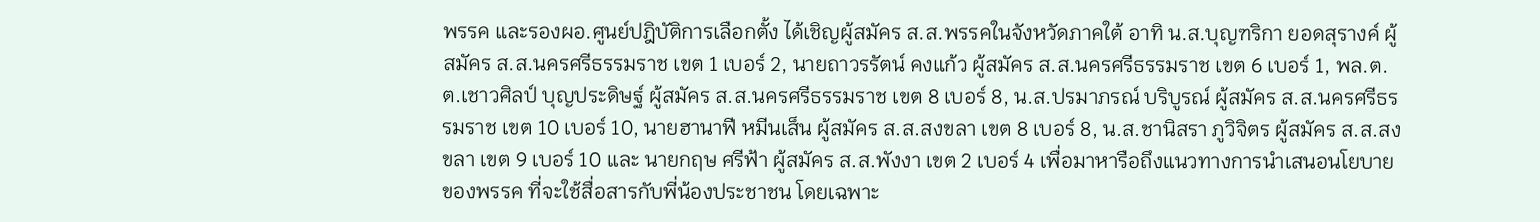พรรค และรองผอ.ศูนย์ปฎิบัติการเลือกตั้ง ได้เชิญผู้สมัคร ส.ส.พรรคในจังหวัดภาคใต้ อาทิ น.ส.บุญฑริกา ยอดสุรางค์ ผู้สมัคร ส.ส.นครศรีธรรมราช เขต 1 เบอร์ 2, นายถาวรรัตน์ คงแก้ว ผู้สมัคร ส.ส.นครศรีธรรมราช เขต 6 เบอร์ 1, พล.ต.ต.เชาวศิลป์ บุญประดิษฐ์ ผู้สมัคร ส.ส.นครศรีธรรมราช เขต 8 เบอร์ 8, น.ส.ปรมาภรณ์ บริบูรณ์ ผู้สมัคร ส.ส.นครศรีธรรมราช เขต 10 เบอร์ 10, นายฮานาฟี หมีนเส็น ผู้สมัคร ส.ส.สงขลา เขต 8 เบอร์ 8, น.ส.ชานิสรา ภูวิจิตร ผู้สมัคร ส.ส.สงขลา เขต 9 เบอร์ 10 และ นายกฤษ ศรีฟ้า ผู้สมัคร ส.ส.พังงา เขต 2 เบอร์ 4 เพื่อมาหารือถึงแนวทางการนำเสนอนโยบายของพรรค ที่จะใช้สื่อสารกับพี่น้องประชาชน โดยเฉพาะ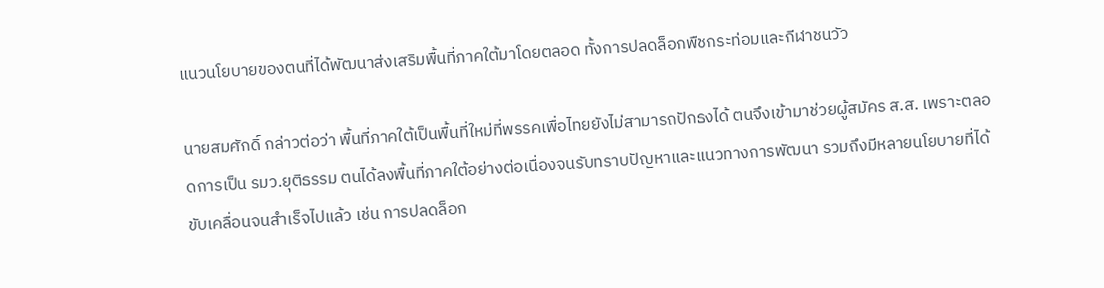แนวนโยบายของตนที่ได้พัฒนาส่งเสริมพื้นที่ภาคใต้มาโดยตลอด ทั้งการปลดล็อกพืชกระท่อมและกีฬาชนวัว

นายสมศักดิ์ กล่าวต่อว่า พื้นที่ภาคใต้เป็นพื้นที่ใหม่ที่พรรคเพื่อไทยยังไม่สามารถปักธงได้ ตนจึงเข้ามาช่วยผู้สมัคร ส.ส. เพราะตลอดการเป็น รมว.ยุติธรรม ตนได้ลงพื้นที่ภาคใต้อย่างต่อเนื่องจนรับทราบปัญหาและแนวทางการพัฒนา รวมถึงมีหลายนโยบายที่ได้ขับเคลื่อนจนสำเร็จไปแล้ว เช่น การปลดล็อก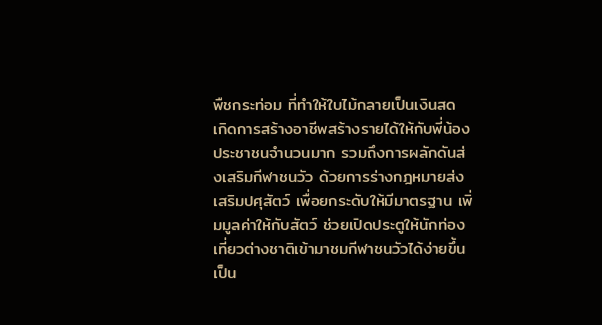พืชกระท่อม ที่ทำให้ใบไม้กลายเป็นเงินสด เกิดการสร้างอาชีพสร้างรายได้ให้กับพี่น้องประชาชนจำนวนมาก รวมถึงการผลักดันส่งเสริมกีฬาชนวัว ด้วยการร่างกฎหมายส่งเสริมปศุสัตว์ เพื่อยกระดับให้มีมาตรฐาน เพิ่มมูลค่าให้กับสัตว์ ช่วยเปิดประตูให้นักท่องเที่ยวต่างชาติเข้ามาชมกีฬาชนวัวได้ง่ายขึ้น เป็น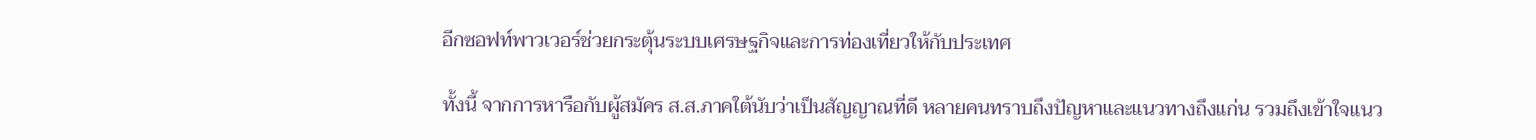อีกซอฟท์พาวเวอร์ช่วยกระตุ้นระบบเศรษฐกิจและการท่องเที่ยวให้กับประเทศ

ทั้งนี้ จากการหารือกับผู้สมัคร ส.ส.ภาคใต้นับว่าเป็นสัญญาณที่ดี หลายคนทราบถึงปัญหาและแนวทางถึงแก่น รวมถึงเข้าใจแนว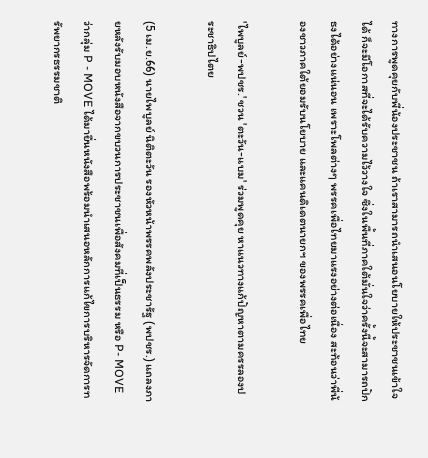ทางการพูดคุยกับพี่น้องประชาชน ถ้าเราสามารถนำเสนอนโยบายให้ประชาชนเข้าใจได้ ก็จะมีโอกาสที่จะได้รับความไว้วางใจ ซึ่งในพื้นที่ภาคใต้มั่นใจว่าครั้งนี้จะสามารถปักธงได้อย่างแน่นอน เพราะโพลต่างๆ พรรคเพื่อไทยมาแรงอย่างต่อเนื่อง สะท้อนว่าพี่น้องชาวภาคใต้ยอมรับนโยบาย และแคนดิเดตนายกฯ ของพรรคเพื่อไทย

'ไพบูลย์-พปชร.' ชวน 'ตะวัน-แบม' ร่วมพูดคุย หาแนวทางแก้ปัญหาตามครรลองประชาธิปไตย

(5 เม.ย.66) นายไพบูลย์ นิติตะวัน รองหัวหน้าพรรคพลังประชารัฐ (พปชร.) แถลงภายหลังรับมอบหนังสือจากขบวนการประชาชนเพื่อสังคมที่เป็นธรรม หรือ P- MOVE ว่ากลุ่ม P - MOVE ได้มายื่นหนังสือพร้อมนำเสนอหลักการแก้ไขการบริหารจัดการทรัพยากรธรรมชาติ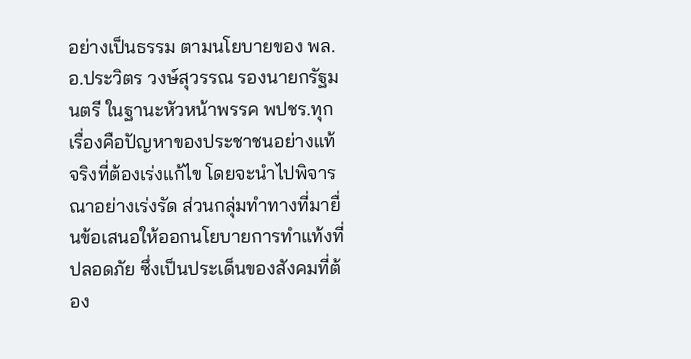อย่างเป็นธรรม ตามนโยบายของ พล.อ.ประวิตร วงษ์สุวรรณ รองนายกรัฐมนตรี ในฐานะหัวหน้าพรรค พปชร.ทุกเรื่องคือปัญหาของประชาชนอย่างแท้จริงที่ต้องเร่งแก้ไข โดยจะนำไปพิจารณาอย่างเร่งรัด ส่วนกลุ่มทำทางที่มายื่นข้อเสนอให้ออกนโยบายการทำแท้งที่ปลอดภัย ซึ่งเป็นประเด็นของสังคมที่ต้อง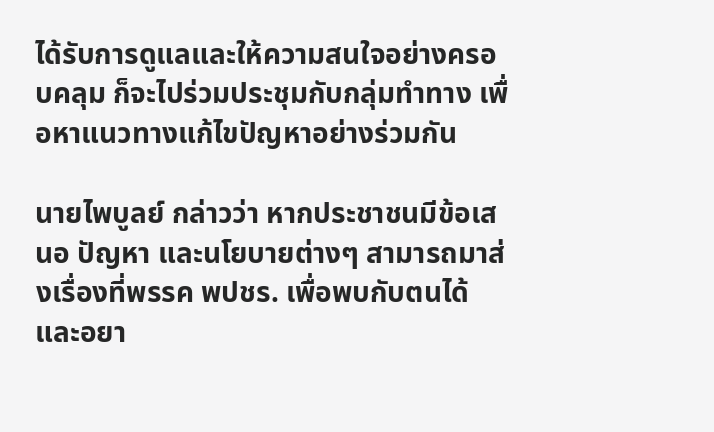ได้รับการดูแลและให้ความสนใจอย่างครอบคลุม ก็จะไปร่วมประชุมกับกลุ่มทำทาง เพื่อหาแนวทางแก้ไขปัญหาอย่างร่วมกัน

นายไพบูลย์ กล่าวว่า หากประชาชนมีข้อเสนอ ปัญหา และนโยบายต่างๆ สามารถมาส่งเรื่องที่พรรค พปชร. เพื่อพบกับตนได้ และอยา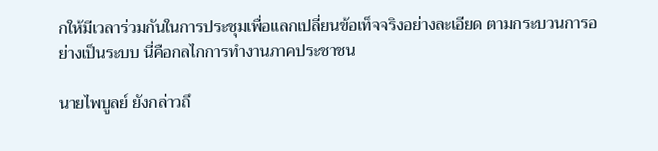กให้มีเวลาร่วมกันในการประชุมเพื่อแลกเปลี่ยนข้อเท็จจริงอย่างละเอียด ตามกระบวนการอย่างเป็นระบบ นี่คือกลไกการทำงานภาคประชาชน

นายไพบูลย์ ยังกล่าวถึ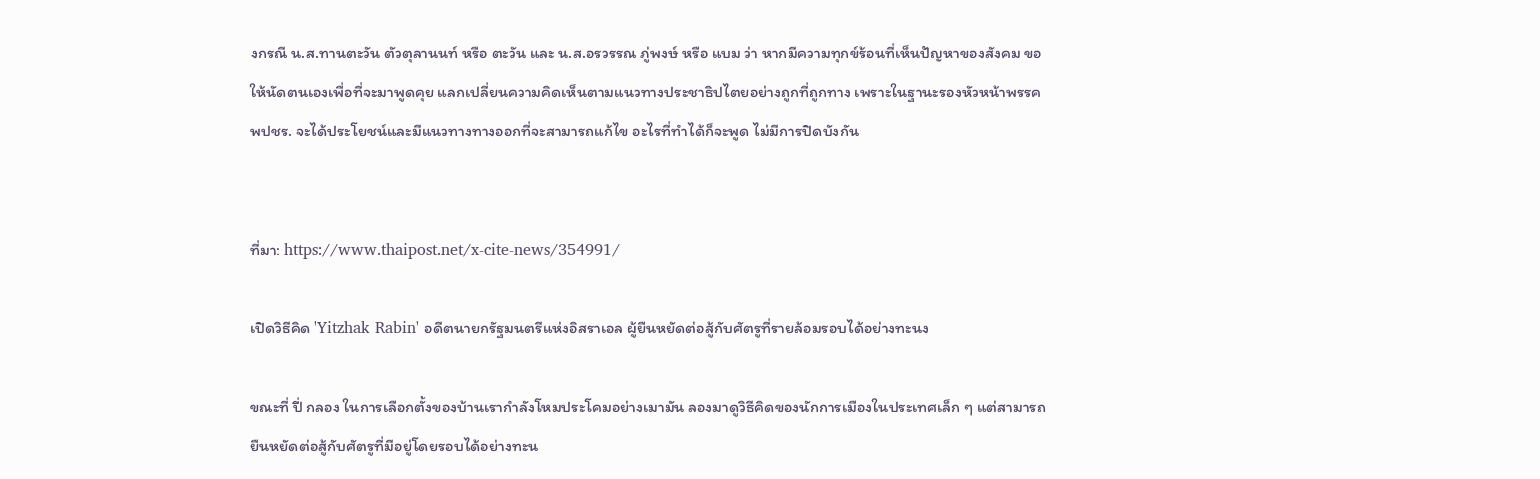งกรณี น.ส.ทานตะวัน ตัวตุลานนท์ หรือ ตะวัน และ น.ส.อรวรรณ ภู่พงษ์ หรือ แบม ว่า หากมีความทุกข์ร้อนที่เห็นปัญหาของสังคม ขอให้นัดตนเองเพื่อที่จะมาพูดคุย แลกเปลี่ยนความคิดเห็นตามแนวทางประชาธิปไตยอย่างถูกที่ถูกทาง เพราะในฐานะรองหัวหน้าพรรค พปชร. จะได้ประโยชน์และมีแนวทางทางออกที่จะสามารถแก้ไข อะไรที่ทำได้ก็จะพูด ไม่มีการปิดบังกัน


ที่มา: https://www.thaipost.net/x-cite-news/354991/

เปิดวิธีคิด 'Yitzhak Rabin' อดีตนายกรัฐมนตรีแห่งอิสราเอล ผู้ยืนหยัดต่อสู้กับศัตรูที่รายล้อมรอบได้อย่างทะนง

ขณะที่ ปี่ กลอง ในการเลือกตั้งของบ้านเรากำลังโหมประโคมอย่างเมามัน ลองมาดูวิธีคิดของนักการเมืองในประเทศเล็ก ๆ แต่สามารถยืนหยัดต่อสู้กับศัตรูที่มีอยู่โดยรอบได้อย่างทะน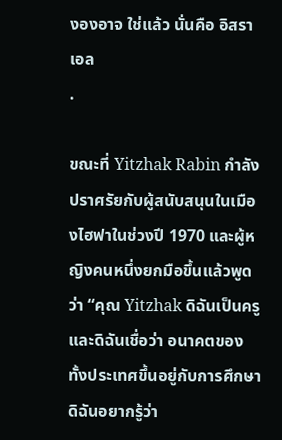งองอาจ ใช่แล้ว นั่นคือ อิสราเอล
.

ขณะที่ Yitzhak Rabin กำลังปราศรัยกับผู้สนับสนุนในเมืองไฮฟาในช่วงปี 1970 และผู้หญิงคนหนึ่งยกมือขึ้นแล้วพูดว่า “คุณ Yitzhak ดิฉันเป็นครู และดิฉันเชื่อว่า อนาคตของทั้งประเทศขึ้นอยู่กับการศึกษา ดิฉันอยากรู้ว่า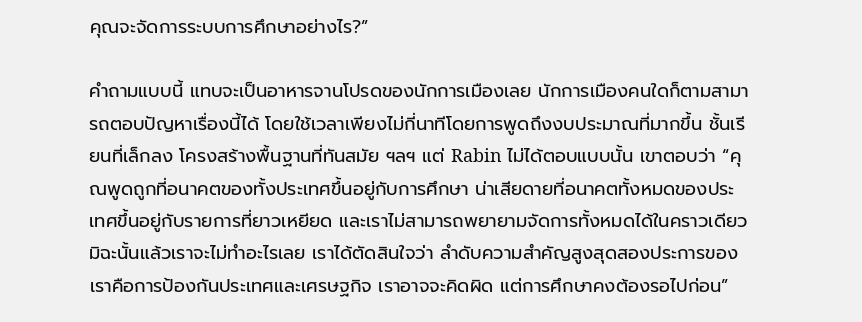คุณจะจัดการระบบการศึกษาอย่างไร?”

คำถามแบบนี้ แทบจะเป็นอาหารจานโปรดของนักการเมืองเลย นักการเมืองคนใดก็ตามสามารถตอบปัญหาเรื่องนี้ได้ โดยใช้เวลาเพียงไม่กี่นาทีโดยการพูดถึงงบประมาณที่มากขึ้น ชั้นเรียนที่เล็กลง โครงสร้างพื้นฐานที่ทันสมัย ฯลฯ แต่ Rabin ไม่ได้ตอบแบบนั้น เขาตอบว่า “คุณพูดถูกที่อนาคตของทั้งประเทศขึ้นอยู่กับการศึกษา น่าเสียดายที่อนาคตทั้งหมดของประเทศขึ้นอยู่กับรายการที่ยาวเหยียด และเราไม่สามารถพยายามจัดการทั้งหมดได้ในคราวเดียว มิฉะนั้นแล้วเราจะไม่ทำอะไรเลย เราได้ตัดสินใจว่า ลำดับความสำคัญสูงสุดสองประการของเราคือการป้องกันประเทศและเศรษฐกิจ เราอาจจะคิดผิด แต่การศึกษาคงต้องรอไปก่อน”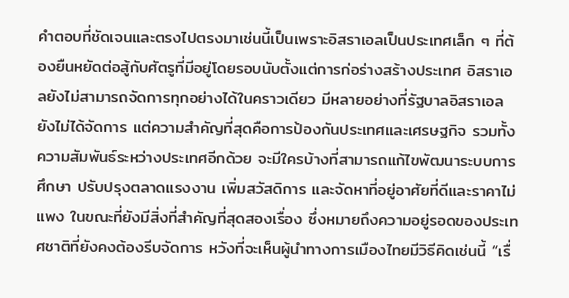คำตอบที่ชัดเจนและตรงไปตรงมาเช่นนี้เป็นเพราะอิสราเอลเป็นประเทศเล็ก ๆ ที่ต้องยืนหยัดต่อสู้กับศัตรูที่มีอยู่โดยรอบนับตั้งแต่การก่อร่างสร้างประเทศ อิสราเอลยังไม่สามารถจัดการทุกอย่างได้ในคราวเดียว มีหลายอย่างที่รัฐบาลอิสราเอลยังไม่ได้จัดการ แต่ความสำคัญที่สุดคือการป้องกันประเทศและเศรษฐกิจ รวมทั้งความสัมพันธ์ระหว่างประเทศอีกด้วย จะมีใครบ้างที่สามารถแก้ไขพัฒนาระบบการศึกษา ปรับปรุงตลาดแรงงาน เพิ่มสวัสดิการ และจัดหาที่อยู่อาศัยที่ดีและราคาไม่แพง ในขณะที่ยังมีสิ่งที่สำคัญที่สุดสองเรื่อง ซึ่งหมายถึงความอยู่รอดของประเทศชาติที่ยังคงต้องรีบจัดการ หวังที่จะเห็นผู้นำทางการเมืองไทยมีวิธีคิดเช่นนี้ “เรื่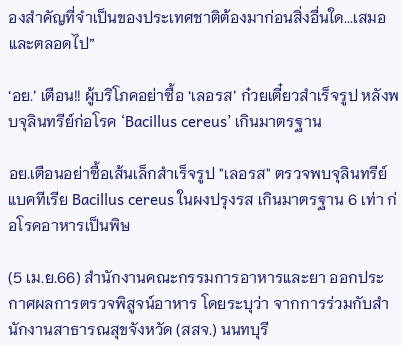องสำคัญที่จำเป็นของประเทศชาติต้องมาก่อนสิ่งอื่นใด...เสมอและตลอดไป”

‘อย.’ เตือน!! ผู้บริโภคอย่าซื้อ ‘เลอรส’ ก๋วยเตี๋ยวสำเร็จรูป หลังพบจุลินทรีย์ก่อโรค ‘Bacillus cereus’ เกินมาตรฐาน

อย.เตือนอย่าซื้อเส้นเล็กสำเร็จรูป "เลอรส" ตรวจพบจุลินทรีย์แบคทีเรีย Bacillus cereus ในผงปรุงรส เกินมาตรฐาน 6 เท่า ก่อโรคอาหารเป็นพิษ

(5 เม.ย.66) สำนักงานคณะกรรมการอาหารและยา ออกประกาศผลการตรวจพิสูจน์อาหาร โดยระบุว่า จากการร่วมกับสำนักงานสาธารณสุขจังหวัด (สสจ.) นนทบุรี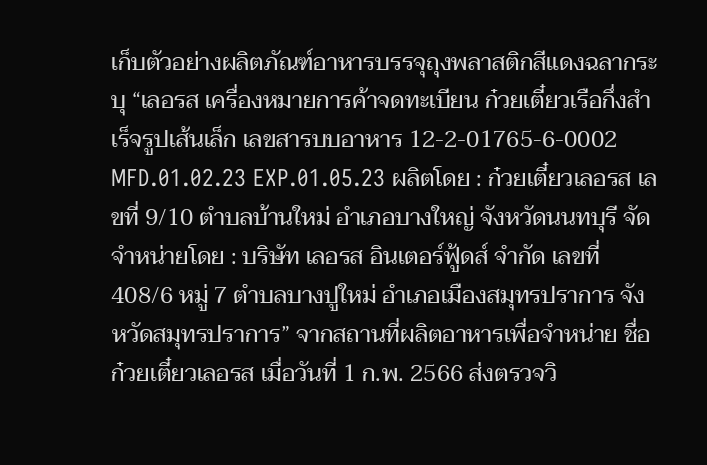เก็บตัวอย่างผลิตภัณฑ์อาหารบรรจุถุงพลาสติกสีแดงฉลากระบุ “เลอรส เครื่องหมายการค้าจดทะเบียน ก๋วยเตี๋ยวเรือกึ่งสำเร็จรูปเส้นเล็ก เลขสารบบอาหาร 12-2-01765-6-0002 MFD.01.02.23 EXP.01.05.23 ผลิตโดย : ก๋วยเตี๋ยวเลอรส เลขที่ 9/10 ตำบลบ้านใหม่ อำเภอบางใหญ่ จังหวัดนนทบุรี จัดจำหน่ายโดย : บริษัท เลอรส อินเตอร์ฟู้ดส์ จำกัด เลขที่ 408/6 หมู่ 7 ตำบลบางปูใหม่ อำเภอเมืองสมุทรปราการ จังหวัดสมุทรปราการ” จากสถานที่ผลิตอาหารเพื่อจำหน่าย ชื่อ ก๋วยเตี๋ยวเลอรส เมื่อวันที่ 1 ก.พ. 2566 ส่งตรวจวิ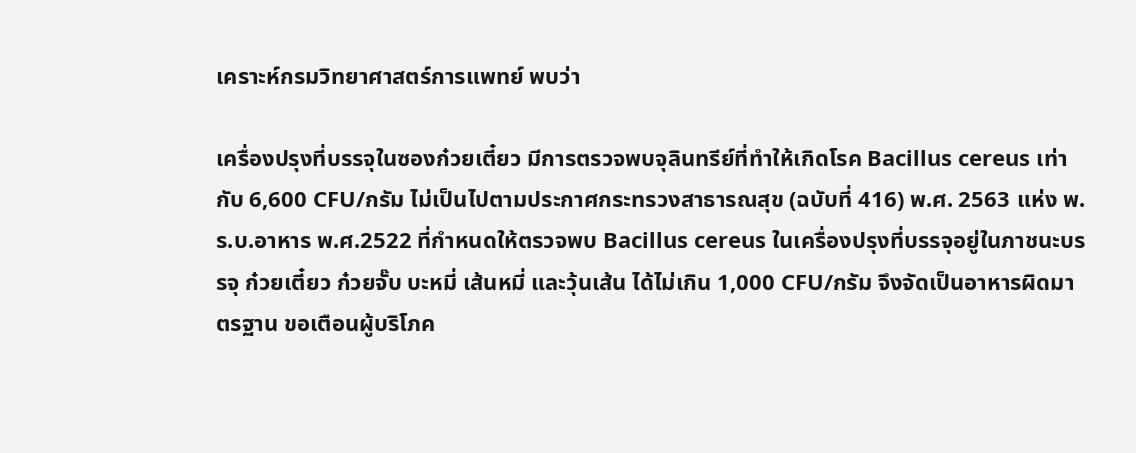เคราะห์กรมวิทยาศาสตร์การแพทย์ พบว่า

เครื่องปรุงที่บรรจุในซองก๋วยเตี๋ยว มีการตรวจพบจุลินทรีย์ที่ทำให้เกิดโรค Bacillus cereus เท่ากับ 6,600 CFU/กรัม ไม่เป็นไปตามประกาศกระทรวงสาธารณสุข (ฉบับที่ 416) พ.ศ. 2563 แห่ง พ.ร.บ.อาหาร พ.ศ.2522 ที่กำหนดให้ตรวจพบ Bacillus cereus ในเครื่องปรุงที่บรรจุอยู่ในภาชนะบรรจุ ก๋วยเตี๋ยว ก๋วยจั๊บ บะหมี่ เส้นหมี่ และวุ้นเส้น ได้ไม่เกิน 1,000 CFU/กรัม จึงจัดเป็นอาหารผิดมาตรฐาน ขอเตือนผู้บริโภค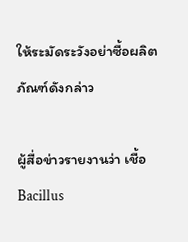ให้ระมัดระวังอย่าซื้อผลิตภัณฑ์ดังกล่าว

ผู้สื่อข่าวรายงานว่า เชื้อ Bacillus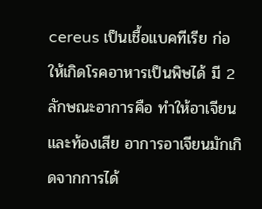cereus เป็นเชื้อแบคทีเรีย ก่อให้เกิดโรคอาหารเป็นพิษได้ มี 2 ลักษณะอาการคือ ทำให้อาเจียนและท้องเสีย อาการอาเจียนมักเกิดจากการได้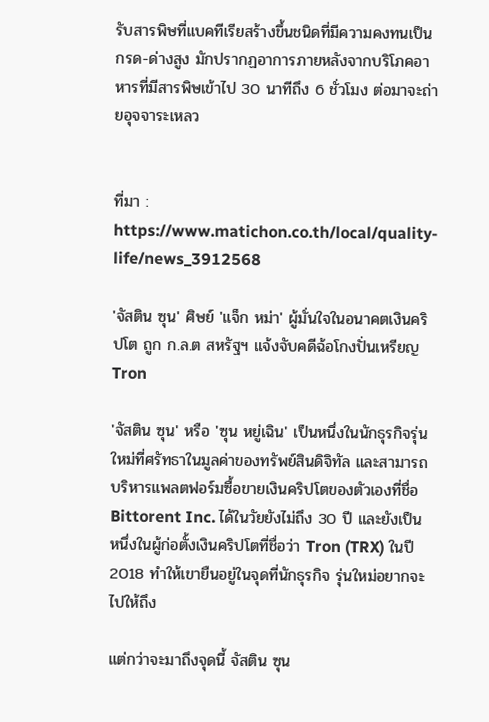รับสารพิษที่แบคทีเรียสร้างขึ้นชนิดที่มีความคงทนเป็นกรด-ด่างสูง มักปรากฏอาการภายหลังจากบริโภคอาหารที่มีสารพิษเข้าไป 30 นาทีถึง 6 ชั่วโมง ต่อมาจะถ่ายอุจจาระเหลว


ที่มา : https://www.matichon.co.th/local/quality-life/news_3912568

'จัสติน ซุน' ศิษย์ 'แจ็ก หม่า' ผู้มั่นใจในอนาคตเงินคริปโต ถูก ก.ล.ต สหรัฐฯ แจ้งจับคดีฉ้อโกงปั่นเหรียญ Tron

'จัสติน ซุน' หรือ 'ซุน หยู่เฉิน' เป็นหนึ่งในนักธุรกิจรุ่นใหม่ที่ศรัทธาในมูลค่าของทรัพย์สินดิจิทัล และสามารถบริหารแพลตฟอร์มซื้อขายเงินคริปโตของตัวเองที่ชื่อ Bittorent Inc. ได้ในวัยยังไม่ถึง 30 ปี และยังเป็นหนึ่งในผู้ก่อตั้งเงินคริปโตที่ชื่อว่า Tron (TRX) ในปี 2018 ทำให้เขายืนอยู่ในจุดที่นักธุรกิจ รุ่นใหม่อยากจะไปให้ถึง

แต่กว่าจะมาถึงจุดนี้ จัสติน ซุน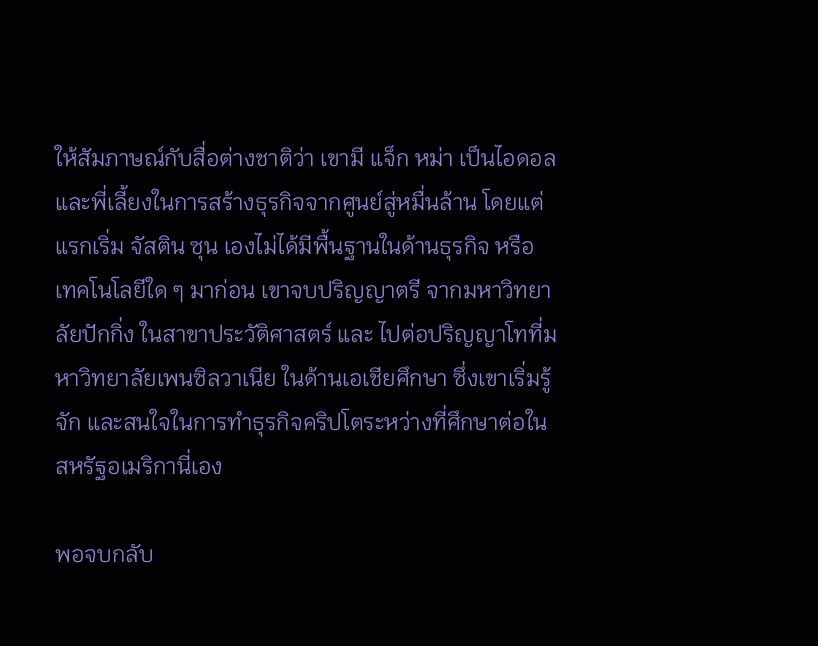ให้สัมภาษณ์กับสื่อต่างชาติว่า เขามี แจ็ก หม่า เป็นไอดอล และพี่เลี้ยงในการสร้างธุรกิจจากศูนย์สู่หมื่นล้าน โดยแต่แรกเริ่ม จัสติน ซุน เองไม่ได้มีพื้นฐานในด้านธุรกิจ หรือ เทคโนโลยีใด ๆ มาก่อน เขาจบปริญญาตรี จากมหาวิทยาลัยปักกิ่ง ในสาขาประวัติศาสตร์ และ ไปต่อปริญญาโทที่มหาวิทยาลัยเพนซิลวาเนีย ในด้านเอเชียศึกษา ซึ่งเขาเริ่มรู้จัก และสนใจในการทำธุรกิจคริปโตระหว่างที่ศึกษาต่อในสหรัฐอเมริกานี่เอง

พอจบกลับ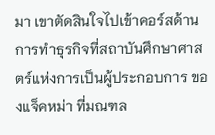มา เขาตัดสินใจไปเข้าคอร์สด้านการทำธุรกิจที่สถาบันศึกษาศาสตร์แห่งการเป็นผู้ประกอบการ ของแจ็คหม่า ที่มณฑล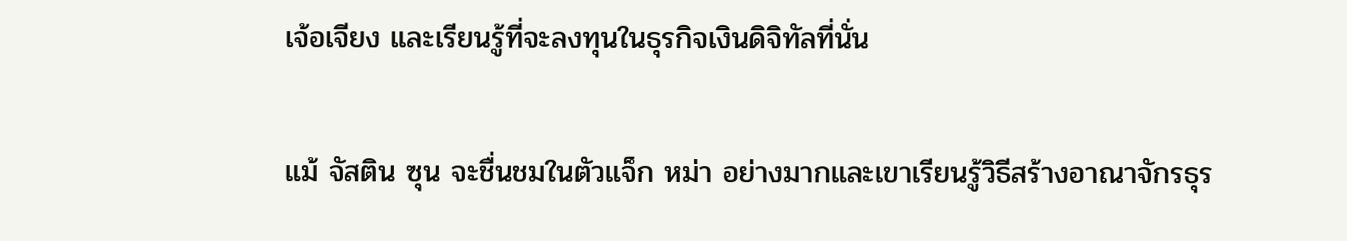เจ้อเจียง และเรียนรู้ที่จะลงทุนในธุรกิจเงินดิจิทัลที่นั่น

แม้ จัสติน ซุน จะชื่นชมในตัวแจ็ก หม่า อย่างมากและเขาเรียนรู้วิธีสร้างอาณาจักรธุร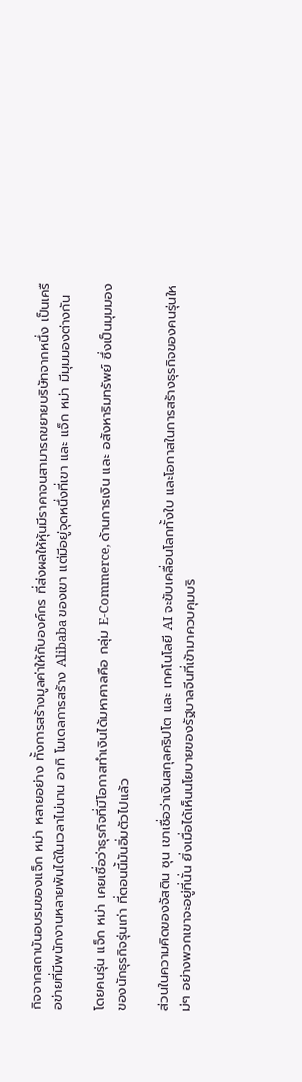กิจจากสถาบันอบรมของแจ็ก หม่า หลายอย่าง ทั้งการสร้างมูลค่าให้กับองค์กร ที่ส่งผลให้หุ้นมีราคาจนสามารถขยายบริษัทจากหนึ่ง เป็นเครือข่ายที่มีพนักงานหลายพันได้ในเวลาไม่นาน อาทิ โมเดลการสร้าง Alibaba ของเขา แต่มีอยู่จุดหนึ่งที่เขา และ แจ็ก หม่า มีมุมมองต่างกัน

โดยคนรุ่น แจ็ก หม่า เคยเชื่อว่าธุรกิจที่มีโอกาสทำเงินได้มหาศาลคือ กลุ่ม E-Commerce, ด้านการเงิน และ อสังหาริมทรัพย์ ซึ่งเป็นมุมมองของนักธุรกิจรุ่นเก่า ที่ตอนนี้มันอิ่มตัวไปแล้ว

ส่วนในความคิดของจัสติน ซุน เขาเชื่อว่าเงินสกุลคริปโต และ เทคโนโลยี AI จะขับเคลื่อนโลกทั้งใบ และโอกาสในการสร้างธุรกิจของคนรุ่นใหม่ๆ อย่างพวกเขาจะอยู่ที่นั่น ยิ่งเมื่อได้เห็นนโยบายของรัฐบาลจีนที่เข้ามาควบคุมบริ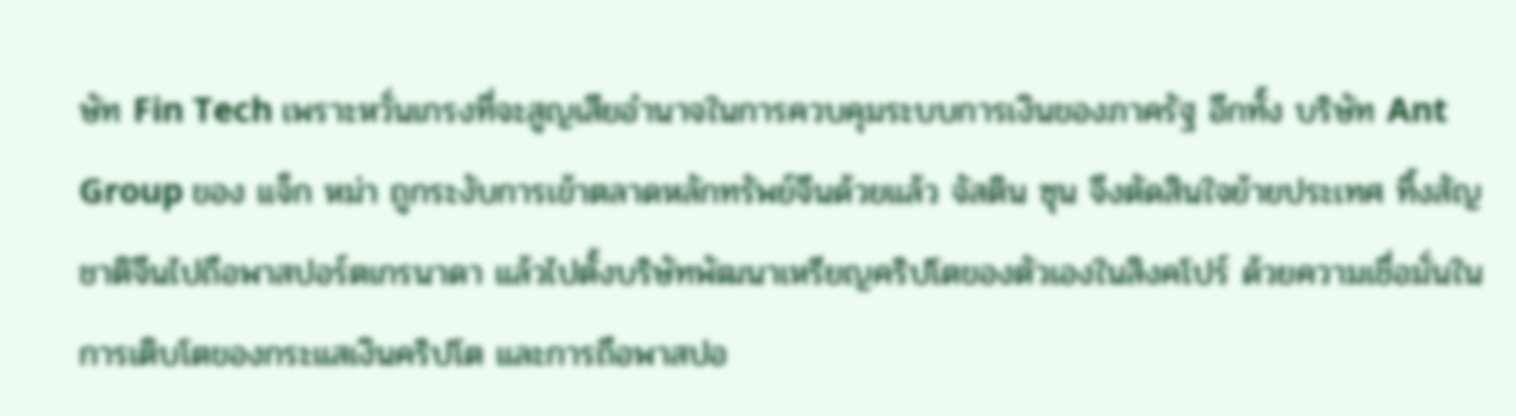ษัท Fin Tech เพราะหวั่นเกรงที่จะสูญเสียอำนาจในการควบคุมระบบการเงินของภาครัฐ อีกทั้ง บริษัท Ant Group ของ แจ็ก หม่า ถูกระงับการเข้าตลาดหลักทรัพย์จีนด้วยแล้ว จัสติน ซุน จึงตัดสินใจย้ายประเทศ ทิ้งสัญชาติจีนไปถือพาสปอร์ตเกรนาดา แล้วไปตั้งบริษัทพัฒนาเหรียญคริปโตของตัวเองในสิงคโปร์ ด้วยความเชื่อมั่นในการเติบโตของกระแสเงินคริปโต และการถือพาสปอ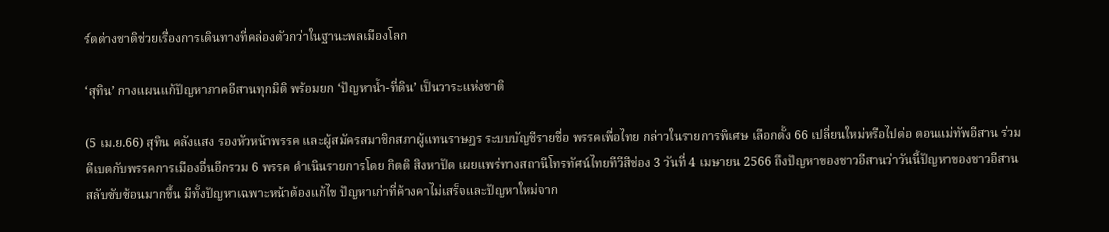ร์ตต่างชาติช่วยเรื่องการเดินทางที่คล่องตัวกว่าในฐานะพลเมืองโลก

‘สุทิน’ กางแผนแก้ปัญหาภาคอีสานทุกมิติ พร้อมยก ‘ปัญหาน้ำ-ที่ดิน’ เป็นวาระแห่งชาติ

(5 เม.ย.66) สุทิน คลังแสง รองหัวหน้าพรรค และผู้สมัครสมาชิกสภาผู้แทนราษฎร ระบบบัญชีรายชื่อ พรรคเพื่อไทย กล่าวในรายการพิเศษ เลือกตั้ง 66 เปลี่ยนใหม่หรือไปต่อ ตอนแม่ทัพอีสาน ร่วมดีเบตกับพรรคการเมืองอื่นอีกรวม 6 พรรค ดำเนินรายการโดย กิตติ สิงหาปัต เผยแพร่ทางสถานีโทรทัศน์ไทยทีวีสีช่อง 3 วันที่ 4 เมษายน 2566 ถึงปัญหาของชาวอีสานว่าวันนี้ปัญหาของชาวอีสานสลับซับซ้อนมากขึ้น มีทั้งปัญหาเฉพาะหน้าต้องแก้ไข ปัญหาเก่าที่ค้างคาไม่เสร็จและปัญหาใหม่จาก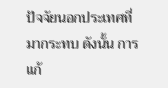ปัจจัยนอกประเทศที่มากระทบ ดังนั้น การแก้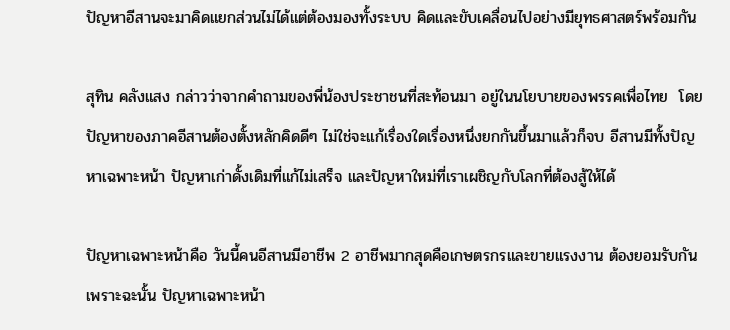ปัญหาอีสานจะมาคิดแยกส่วนไม่ได้แต่ต้องมองทั้งระบบ คิดและขับเคลื่อนไปอย่างมียุทธศาสตร์พร้อมกัน

สุทิน คลังแสง กล่าวว่าจากคำถามของพี่น้องประชาชนที่สะท้อนมา อยู่ในนโยบายของพรรคเพื่อไทย  โดยปัญหาของภาคอีสานต้องตั้งหลักคิดดีๆ ไม่ใช่จะแก้เรื่องใดเรื่องหนึ่งยกกันขึ้นมาแล้วก็จบ อีสานมีทั้งปัญหาเฉพาะหน้า ปัญหาเก่าดั้งเดิมที่แก้ไม่เสร็จ และปัญหาใหม่ที่เราเผชิญกับโลกที่ต้องสู้ให้ได้

ปัญหาเฉพาะหน้าคือ วันนี้คนอีสานมีอาชีพ 2 อาชีพมากสุดคือเกษตรกรและขายแรงงาน ต้องยอมรับกัน เพราะฉะนั้น ปัญหาเฉพาะหน้า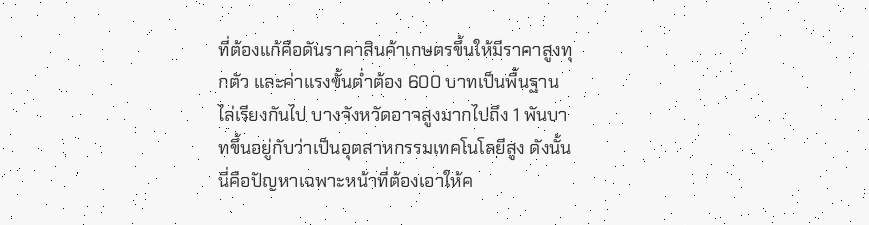ที่ต้องแก้คือดันราคาสินค้าเกษตรขึ้นให้มีราคาสูงทุกตัว และค่าแรงขั้นต่ำต้อง 600 บาทเป็นพื้นฐานไล่เรียงกันไป บางจังหวัดอาจสูงมากไปถึง 1 พันบาทขึ้นอยู่กับว่าเป็นอุตสาหกรรมเทคโนโลยีสูง ดังนั้นนี่คือปัญหาเฉพาะหน้าที่ต้องเอาให้ค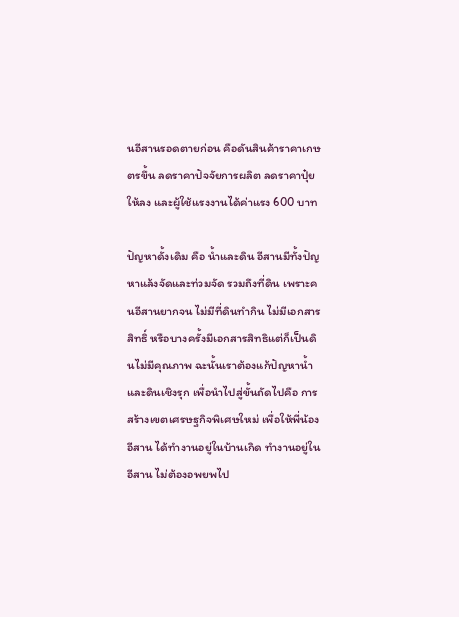นอีสานรอดตายก่อน คือดันสินค้าราคาเกษตรขึ้น ลดราคาปัจจัยการผลิต ลดราคาปุ๋ยให้ลง และผู้ใช้แรงงานได้ค่าแรง 600 บาท

ปัญหาดั้งเดิม คือ น้ำและดิน อีสานมีทั้งปัญหาแล้งจัดและท่วมจัด รวมถึงที่ดิน เพราะคนอีสานยากจน ไม่มีที่ดินทำกิน ไม่มีเอกสารสิทธิ์ หรือบางครั้งมีเอกสารสิทธิแต่ก็เป็นดินไม่มีคุณภาพ ฉะนั้นเราต้องแก้ปัญหาน้ำและดินเชิงรุก เพื่อนำไปสู่ขั้นถัดไปคือ การสร้างเขตเศรษฐกิจพิเศษใหม่ เพื่อให้พี่น้องอีสาน ได้ทำงานอยู่ในบ้านเกิด ทำงานอยู่ในอีสาน ไม่ต้องอพยพไป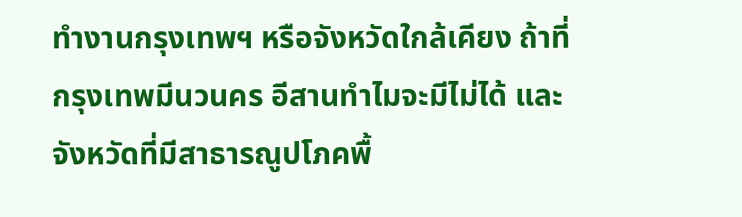ทำงานกรุงเทพฯ หรือจังหวัดใกล้เคียง ถ้าที่กรุงเทพมีนวนคร อีสานทำไมจะมีไม่ได้ และจังหวัดที่มีสาธารณูปโภคพื้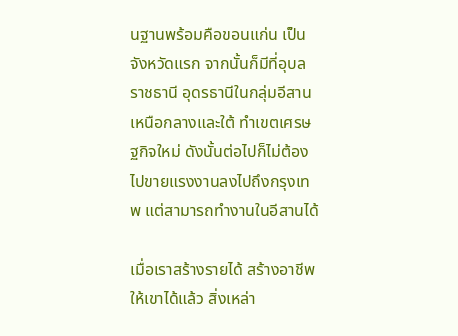นฐานพร้อมคือขอนแก่น เป็นจังหวัดแรก จากนั้นก็มีที่อุบลราชธานี อุดรธานีในกลุ่มอีสานเหนือกลางและใต้ ทำเขตเศรษฐกิจใหม่ ดังนั้นต่อไปก็ไม่ต้องไปขายแรงงานลงไปถึงกรุงเทพ แต่สามารถทำงานในอีสานได้

เมื่อเราสร้างรายได้ สร้างอาชีพให้เขาได้แล้ว สิ่งเหล่า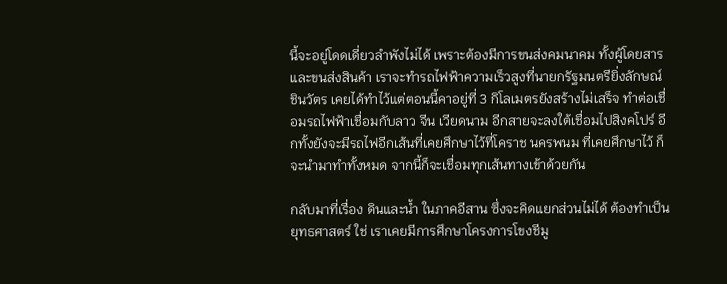นี้จะอยู่โดดเดี่ยวลำพังไม่ได้ เพราะต้องมีการขนส่งคมนาคม ทั้งผู้โดยสารและขนส่งสินค้า เราจะทำรถไฟฟ้าความเร็วสูงที่นายกรัฐมนตรียิ่งลักษณ์ ชินวัตร เคยได้ทำไว้แต่ตอนนี้คาอยู่ที่ 3 กิโลเมตรยังสร้างไม่เสร็จ ทำต่อเชื่อมรถไฟฟ้าเชื่อมกับลาว จีน เวียดนาม อีกสายจะลงใต้เชื่อมไปสิงคโปร์ อีกทั้งยังจะมีรถไฟอีกเส้นที่เคยศึกษาไว้ที่โคราช นครพนม ที่เคยศึกษาไว้ ก็จะนำมาทำทั้งหมด จากนี้ก็จะเชื่อมทุกเส้นทางเข้าด้วยกัน

กลับมาที่เรื่อง ดินและน้ำ ในภาคอีสาน ซึ่งจะคิดแยกส่วนไม่ได้ ต้องทำเป็นยุทธศาสตร์ ใช่ เราเคยมีการศึกษาโครงการโขงชีมู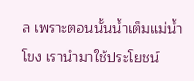ล เพราะตอนนั้นน้ำเต็มแม่น้ำโขง เรานำมาใช้ประโยชน์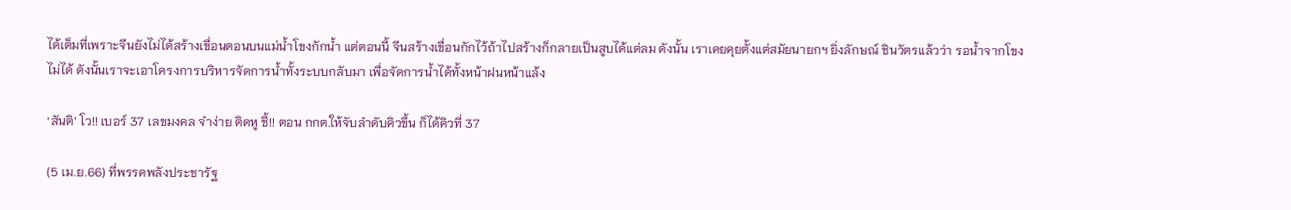ได้เต็มที่เพราะจีนยังไม่ได้สร้างเขื่อนตอนบนแม่น้ำโขงกักน้ำ แต่ตอนนี้ จีนสร้างเขื่อนกักไว้ถ้าไปสร้างก็กลายเป็นสูบได้แต่ลม ดังนั้น เราเคยคุยตั้งแต่สมัยนายกฯ ยิ่งลักษณ์ ชินวัตรแล้วว่า รอน้ำจากโขงไม่ได้ ดังนั้นเราจะเอาโครงการบริหารจัดการน้ำทั้งระบบกลับมา เพื่อจัดการน้ำได้ทั้งหน้าฝนหน้าแล้ง

‘สันติ’ โว!! เบอร์ 37 เลขมงคล จําง่าย ติดหู ชี้!! ตอน กกต.ให้จับลำดับคิวขึ้น ก็ได้คิวที่ 37

(5 เม.ย.66) ที่พรรคพลังประชารัฐ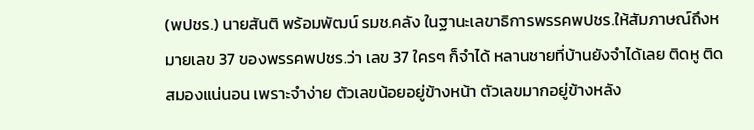(พปชร.) นายสันติ พร้อมพัฒน์ รมช.คลัง ในฐานะเลขาธิการพรรคพปชร.ให้สัมภาษณ์ถึงหมายเลข 37 ของพรรคพปชร.ว่า เลข 37 ใครๆ ก็จําได้ หลานชายที่บ้านยังจําได้เลย ติดหู ติดสมองแน่นอน เพราะจำง่าย ตัวเลขน้อยอยู่ข้างหน้า ตัวเลขมากอยู่ข้างหลัง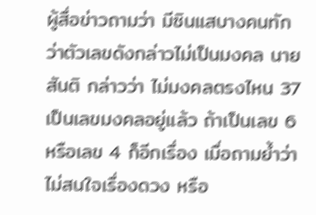ผู้สื่อข่าวถามว่า มีซินแสบางคนทักว่าตัวเลขดังกล่าวไม่เป็นมงคล นายสันติ กล่าวว่า ไม่มงคลตรงไหน 37 เป็นเลขมงคลอยู่แล้ว ถ้าเป็นเลข 6 หรือเลข 4 ก็อีกเรื่อง เมื่อถามยํ้าว่าไม่สนใจเรื่องดวง หรือ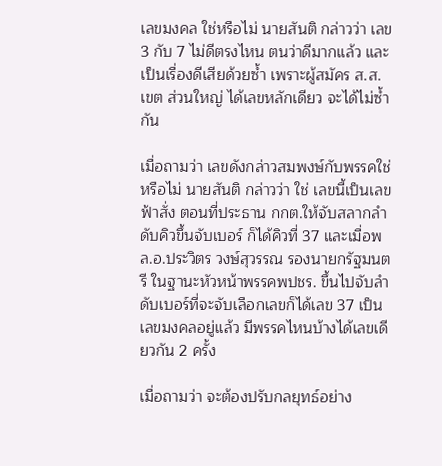เลขมงคล ใช่หรือไม่ นายสันติ กล่าวว่า เลข 3 กับ 7 ไม่ดีตรงไหน ตนว่าดีมากแล้ว และเป็นเรื่องดีเสียด้วยซ้ำ เพราะผู้สมัคร ส.ส.เขต ส่วนใหญ่ ได้เลขหลักเดียว จะได้ไม่ซ้ำกัน

เมื่อถามว่า เลขดังกล่าวสมพงษ์กับพรรคใช่หรือไม่ นายสันติ กล่าวว่า ใช่ เลขนี้เป็นเลขฟ้าสั่ง ตอนที่ประธาน กกต.ให้จับสลากลำดับคิวขึ้นจับเบอร์ ก็ได้คิวที่ 37 และเมื่อพล.อ.ประวิตร วงษ์สุวรรณ รองนายกรัฐมนตรี ในฐานะหัวหน้าพรรคพปชร. ขึ้นไปจับลำดับเบอร์ที่จะจับเลือกเลขก็ได้เลข 37 เป็นเลขมงคลอยู่แล้ว มีพรรคไหนบ้างได้เลขเดียวกัน 2 ครั้ง

เมื่อถามว่า จะต้องปรับกลยุทธ์อย่าง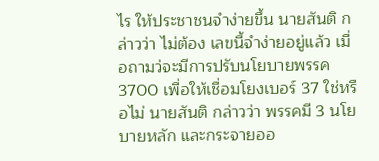ไร ให้ประชาชนจำง่ายขึ้น นายสันติ กล่าวว่า ไม่ต้อง เลขนี้จำง่ายอยู่แล้ว เมื่อถามว่จะมีการปรับนโยบายพรรค 3700 เพื่อให้เชื่อมโยงเบอร์ 37 ใช่หรือไม่ นายสันติ กล่าวว่า พรรคมี 3 นโยบายหลัก และกระจายออ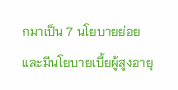กมาเป็น 7 นโยบายย่อย และมีนโยบายเบี้ยผู้สูงอายุ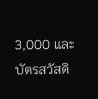3,000 และบัตรสวัสดิ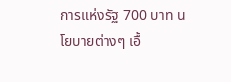การแห่งรัฐ 700 บาท นโยบายต่างๆ เอื้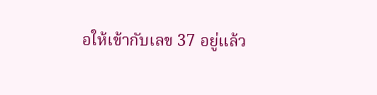อให้เข้ากับเลข 37 อยู่แล้ว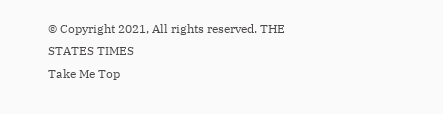© Copyright 2021, All rights reserved. THE STATES TIMES
Take Me Top